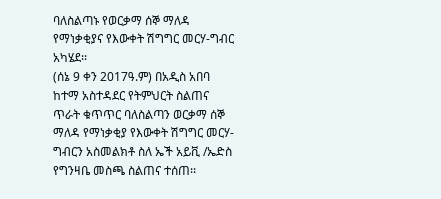ባለስልጣኑ የወርቃማ ሰኞ ማለዳ የማነቃቂያና የእውቀት ሽግግር መርሃ-ግብር አካሄደ፡፡
(ሰኔ 9 ቀን 2017ዓ.ም) በአዲስ አበባ ከተማ አስተዳደር የትምህርት ስልጠና ጥራት ቁጥጥር ባለስልጣን ወርቃማ ሰኞ ማለዳ የማነቃቂያ የእውቀት ሽግግር መርሃ-ግብርን አስመልክቶ ስለ ኤች አይቪ /ኤድስ የግንዛቤ መስጫ ስልጠና ተሰጠ፡፡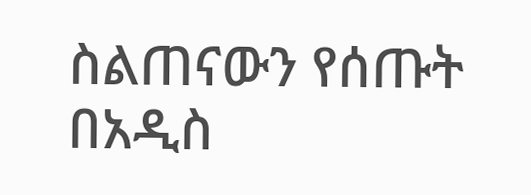ስልጠናውን የሰጡት በአዲስ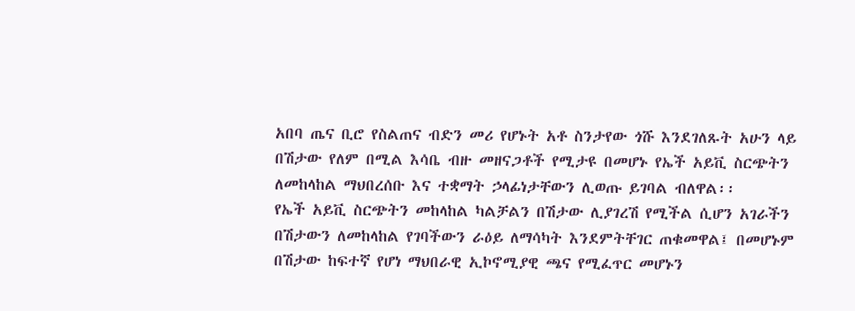አበባ ጤና ቢሮ የስልጠና ብድን መሪ የሆኑት አቶ ስንታየው ጎሹ እንደገለጹት አሁን ላይ በሽታው የለም በሚል እሳቤ ብዙ መዘናጋቶች የሚታዩ በመሆኑ የኤች አይቪ ስርጭትን ለመከላከል ማህበረሰቡ እና ተቋማት ኃላፊነታቸውን ሊወጡ ይገባል ብለዋል፡፡
የኤች አይቪ ስርጭትን መከላከል ካልቻልን በሽታው ሊያገረሽ የሚችል ሲሆን አገራችን በሽታውን ለመከላከል የገባችውን ራዕይ ለማሳካት እንደምትቸገር ጠቁመዋል፤ በመሆኑም በሽታው ከፍተኛ የሆነ ማህበራዊ ኢኮኖሚያዊ ጫና የሚፈጥር መሆኑን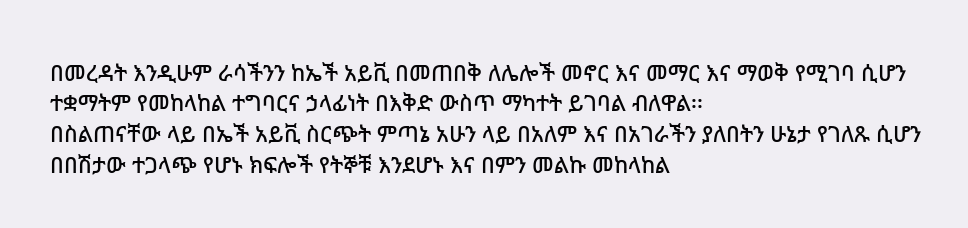በመረዳት እንዲሁም ራሳችንን ከኤች አይቪ በመጠበቅ ለሌሎች መኖር እና መማር እና ማወቅ የሚገባ ሲሆን ተቋማትም የመከላከል ተግባርና ኃላፊነት በእቅድ ውስጥ ማካተት ይገባል ብለዋል፡፡
በስልጠናቸው ላይ በኤች አይቪ ስርጭት ምጣኔ አሁን ላይ በአለም እና በአገራችን ያለበትን ሁኔታ የገለጹ ሲሆን በበሽታው ተጋላጭ የሆኑ ክፍሎች የትኞቹ እንደሆኑ እና በምን መልኩ መከላከል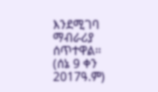እንደሚገባ ማብራሪያ ሰጥተዋል፡፡
(ሰኔ 9 ቀን 2017ዓ.ም)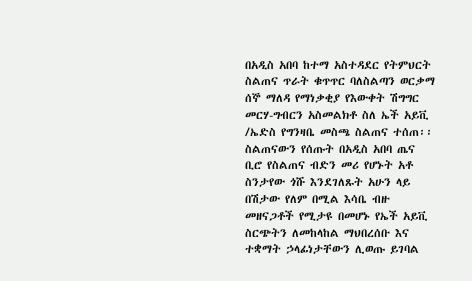በአዲስ አበባ ከተማ አስተዳደር የትምህርት ስልጠና ጥራት ቁጥጥር ባለስልጣን ወርቃማ ሰኞ ማለዳ የማነቃቂያ የእውቀት ሽግግር መርሃ-ግብርን አስመልክቶ ስለ ኤች አይቪ /ኤድስ የግንዛቤ መስጫ ስልጠና ተሰጠ፡፡
ስልጠናውን የሰጡት በአዲስ አበባ ጤና ቢሮ የስልጠና ብድን መሪ የሆኑት አቶ ስንታየው ጎሹ እንደገለጹት አሁን ላይ በሽታው የለም በሚል እሳቤ ብዙ መዘናጋቶች የሚታዩ በመሆኑ የኤች አይቪ ስርጭትን ለመከላከል ማህበረሰቡ እና ተቋማት ኃላፊነታቸውን ሊወጡ ይገባል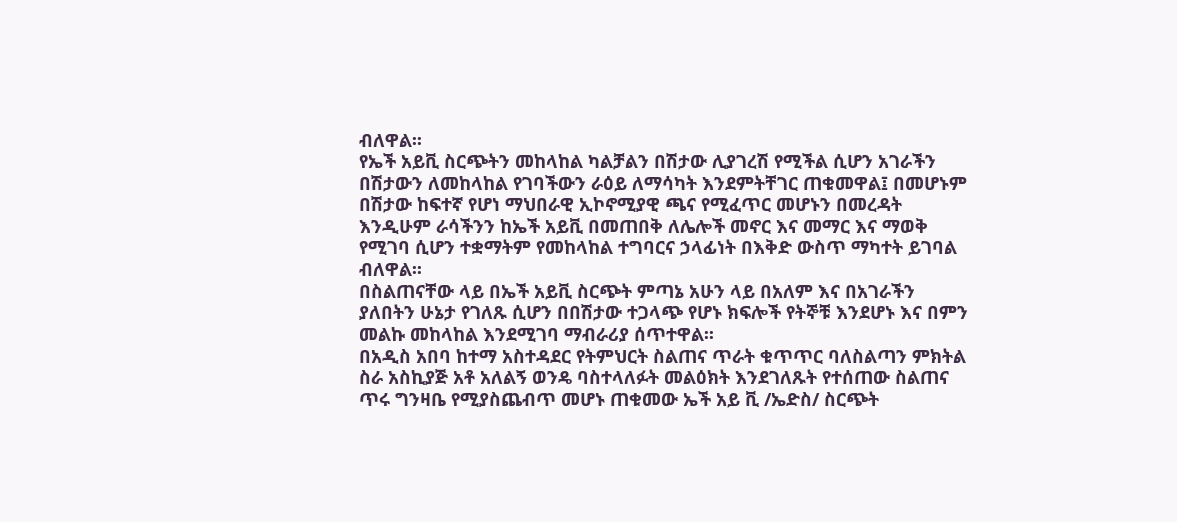ብለዋል፡፡
የኤች አይቪ ስርጭትን መከላከል ካልቻልን በሽታው ሊያገረሽ የሚችል ሲሆን አገራችን በሽታውን ለመከላከል የገባችውን ራዕይ ለማሳካት እንደምትቸገር ጠቁመዋል፤ በመሆኑም በሽታው ከፍተኛ የሆነ ማህበራዊ ኢኮኖሚያዊ ጫና የሚፈጥር መሆኑን በመረዳት እንዲሁም ራሳችንን ከኤች አይቪ በመጠበቅ ለሌሎች መኖር እና መማር እና ማወቅ የሚገባ ሲሆን ተቋማትም የመከላከል ተግባርና ኃላፊነት በእቅድ ውስጥ ማካተት ይገባል ብለዋል፡፡
በስልጠናቸው ላይ በኤች አይቪ ስርጭት ምጣኔ አሁን ላይ በአለም እና በአገራችን ያለበትን ሁኔታ የገለጹ ሲሆን በበሽታው ተጋላጭ የሆኑ ክፍሎች የትኞቹ እንደሆኑ እና በምን መልኩ መከላከል እንደሚገባ ማብራሪያ ሰጥተዋል፡፡
በአዲስ አበባ ከተማ አስተዳደር የትምህርት ስልጠና ጥራት ቁጥጥር ባለስልጣን ምክትል ስራ አስኪያጅ አቶ አለልኝ ወንዴ ባስተላለፉት መልዕክት እንደገለጹት የተሰጠው ስልጠና ጥሩ ግንዛቤ የሚያስጨብጥ መሆኑ ጠቁመው ኤች አይ ቪ /ኤድስ/ ስርጭት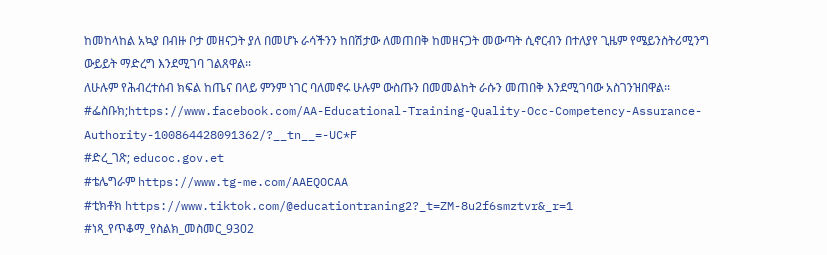ከመከላከል አኳያ በብዙ ቦታ መዘናጋት ያለ በመሆኑ ራሳችንን ከበሽታው ለመጠበቅ ከመዘናጋት መውጣት ሲኖርብን በተለያየ ጊዜም የሜይንስትሪሚንግ ውይይት ማድረግ እንደሚገባ ገልጸዋል፡፡
ለሁሉም የሕብረተሰብ ክፍል ከጤና በላይ ምንም ነገር ባለመኖሩ ሁሉም ውስጡን በመመልከት ራሱን መጠበቅ እንደሚገባው አስገንዝበዋል፡፡
#ፌስቡክ;https://www.facebook.com/AA-Educational-Training-Quality-Occ-Competency-Assurance-Authority-100864428091362/?__tn__=-UC*F
#ድረ_ገጽ; educoc.gov.et
#ቴሌግራም https://www.tg-me.com/AAEQOCAA
#ቲክቶክ https://www.tiktok.com/@educationtraning2?_t=ZM-8u2f6smztvr&_r=1
#ነጻ_የጥቆማ_የስልክ_መስመር_9302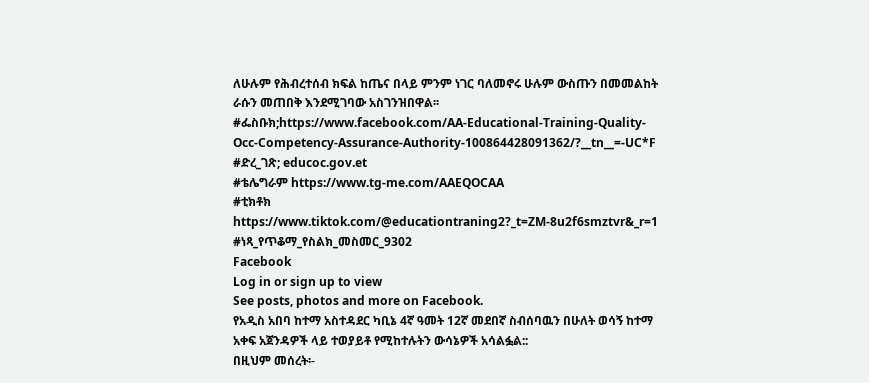ለሁሉም የሕብረተሰብ ክፍል ከጤና በላይ ምንም ነገር ባለመኖሩ ሁሉም ውስጡን በመመልከት ራሱን መጠበቅ እንደሚገባው አስገንዝበዋል፡፡
#ፌስቡክ;https://www.facebook.com/AA-Educational-Training-Quality-Occ-Competency-Assurance-Authority-100864428091362/?__tn__=-UC*F
#ድረ_ገጽ; educoc.gov.et
#ቴሌግራም https://www.tg-me.com/AAEQOCAA
#ቲክቶክ https://www.tiktok.com/@educationtraning2?_t=ZM-8u2f6smztvr&_r=1
#ነጻ_የጥቆማ_የስልክ_መስመር_9302
Facebook
Log in or sign up to view
See posts, photos and more on Facebook.
የአዲስ አበባ ከተማ አስተዳደር ካቢኔ 4ኛ ዓመት 12ኛ መደበኛ ስብሰባዉን በሁለት ወሳኝ ከተማ አቀፍ አጀንዳዎች ላይ ተወያይቶ የሚከተሉትን ውሳኔዎች አሳልፏል::
በዚህም መሰረት፡-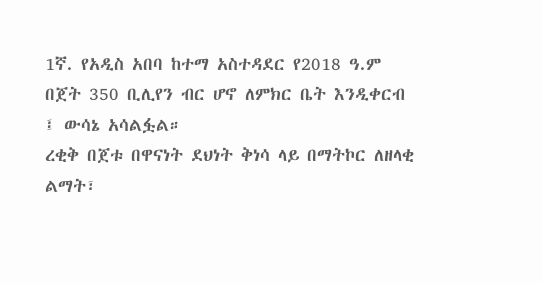1ኛ. የአዲስ አበባ ከተማ አስተዳደር የ2018 ዓ.ም በጀት 350 ቢሊየን ብር ሆኖ ለምክር ቤት እንዲቀርብ ፤ ውሳኔ አሳልፏል።
ረቂቅ በጀቱ በዋናነት ደህነት ቅነሳ ላይ በማትኮር ለዘላቂ ልማት፣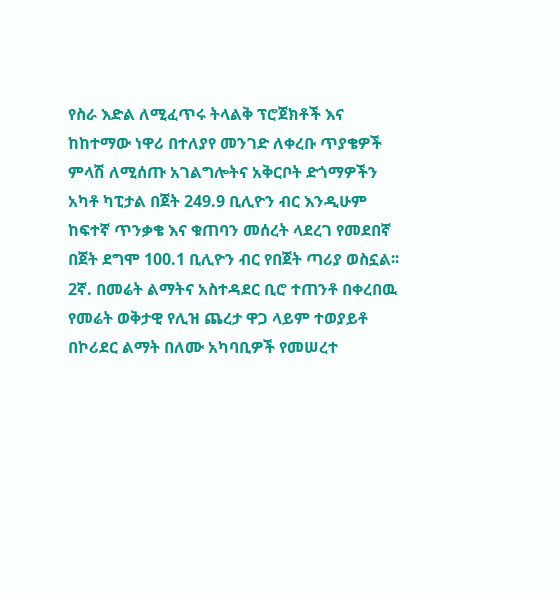የስራ እድል ለሚፈጥሩ ትላልቅ ፕሮጀክቶች እና ከከተማው ነዋሪ በተለያየ መንገድ ለቀረቡ ጥያቄዎች ምላሽ ለሚሰጡ አገልግሎትና አቅርቦት ድጎማዎችን አካቶ ካፒታል በጀት 249.9 ቢሊዮን ብር እንዲሁም ከፍተኛ ጥንቃቄ እና ቁጠባን መሰረት ላደረገ የመደበኛ በጀት ደግሞ 100.1 ቢሊዮን ብር የበጀት ጣሪያ ወስኗል፡፡
2ኛ. በመሬት ልማትና አስተዳደር ቢሮ ተጠንቶ በቀረበዉ የመሬት ወቅታዊ የሊዝ ጨረታ ዋጋ ላይም ተወያይቶ በኮሪደር ልማት በለሙ አካባቢዎች የመሠረተ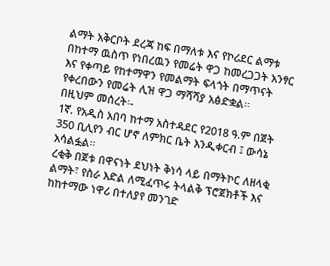ልማት አቅርቦት ደረጃ ከፍ በማለቱ እና የኮሪደር ልማቱ በከተማ ዉስጥ የነበረዉን የመሬት ዋጋ ከመረጋጋት አንፃር እና የቀጣይ የከተማዋን የመልማት ፍላጎት በማጥናት የቀረበውን የመሬት ሊዝ ዋጋ ማሻሻያ አፅድቋል፡፡
በዚህም መሰረት፡-
1ኛ. የአዲስ አበባ ከተማ አስተዳደር የ2018 ዓ.ም በጀት 350 ቢሊየን ብር ሆኖ ለምክር ቤት እንዲቀርብ ፤ ውሳኔ አሳልፏል።
ረቂቅ በጀቱ በዋናነት ደህነት ቅነሳ ላይ በማትኮር ለዘላቂ ልማት፣ የስራ እድል ለሚፈጥሩ ትላልቅ ፕሮጀክቶች እና ከከተማው ነዋሪ በተለያየ መንገድ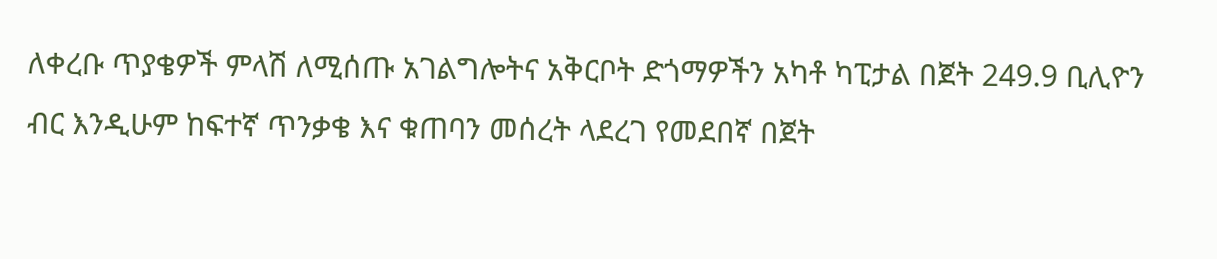ለቀረቡ ጥያቄዎች ምላሽ ለሚሰጡ አገልግሎትና አቅርቦት ድጎማዎችን አካቶ ካፒታል በጀት 249.9 ቢሊዮን ብር እንዲሁም ከፍተኛ ጥንቃቄ እና ቁጠባን መሰረት ላደረገ የመደበኛ በጀት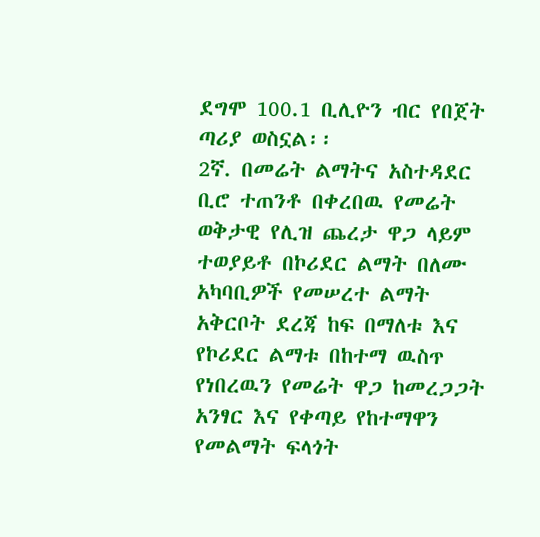ደግሞ 100.1 ቢሊዮን ብር የበጀት ጣሪያ ወስኗል፡፡
2ኛ. በመሬት ልማትና አስተዳደር ቢሮ ተጠንቶ በቀረበዉ የመሬት ወቅታዊ የሊዝ ጨረታ ዋጋ ላይም ተወያይቶ በኮሪደር ልማት በለሙ አካባቢዎች የመሠረተ ልማት አቅርቦት ደረጃ ከፍ በማለቱ እና የኮሪደር ልማቱ በከተማ ዉስጥ የነበረዉን የመሬት ዋጋ ከመረጋጋት አንፃር እና የቀጣይ የከተማዋን የመልማት ፍላጎት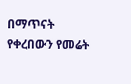በማጥናት የቀረበውን የመሬት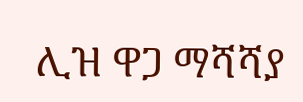ሊዝ ዋጋ ማሻሻያ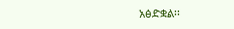አፅድቋል፡፡